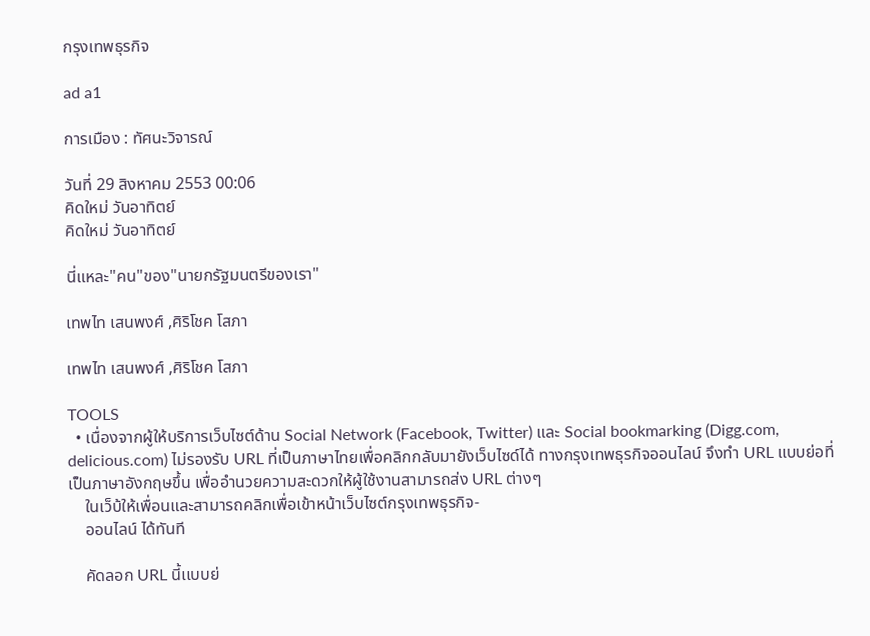กรุงเทพธุรกิจ

ad a1

การเมือง : ทัศนะวิจารณ์

วันที่ 29 สิงหาคม 2553 00:06
คิดใหม่ วันอาทิตย์
คิดใหม่ วันอาทิตย์

นี่แหละ"คน"ของ"นายกรัฐมนตรีของเรา"

เทพไท เสนพงศ์ ,ศิริโชค โสภา

เทพไท เสนพงศ์ ,ศิริโชค โสภา

TOOLS
  • เนื่องจากผู้ให้บริการเว็บไซต์ด้าน Social Network (Facebook, Twitter) และ Social bookmarking (Digg.com, delicious.com) ไม่รองรับ URL ที่เป็นภาษาไทยเพื่อคลิกกลับมายังเว็บไซด์ได้ ทางกรุงเทพธุรกิจออนไลน์ จึงทำ URL แบบย่อที่เป็นภาษาอังกฤษขึ้น เพื่ออำนวยความสะดวกให้ผู้ใช้งานสามารถส่ง URL ต่างๆ
    ในเว็บ้ให้เพื่อนและสามารถคลิกเพื่อเข้าหน้าเว็บไซต์กรุงเทพธุรกิจ-
    ออนไลน์ ได้ทันที

    คัดลอก URL นี้เเบบย่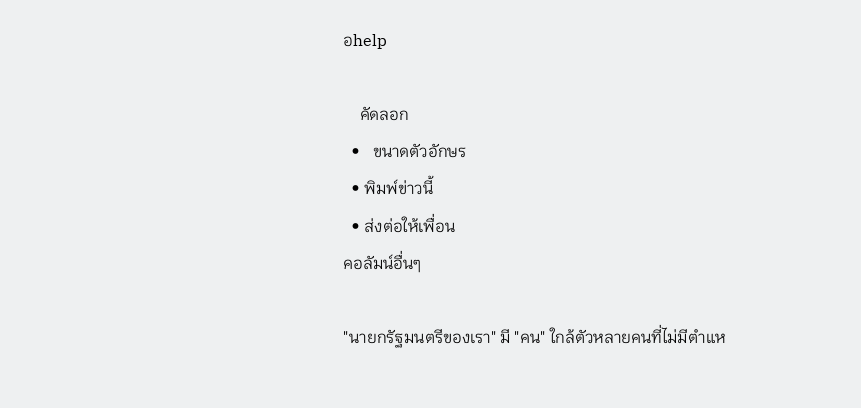อhelp

    คัดลอก
  •   ขนาดตัวอักษร
  • พิมพ์ข่าวนี้
  • ส่งต่อให้เพื่อน
คอลัมน์อื่นๆ

"นายกรัฐมนตรีของเรา" มี "คน" ใกล้ตัวหลายคนที่ไม่มีตำแห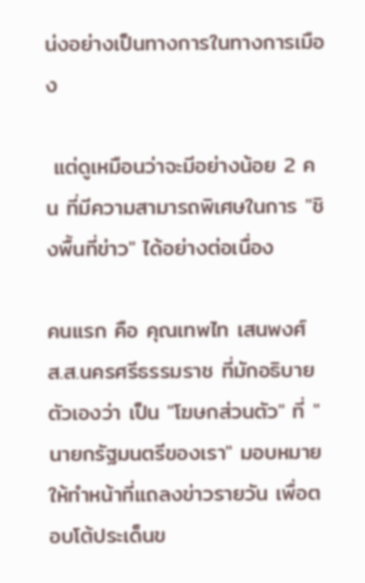น่งอย่างเป็นทางการในทางการเมือง

 แต่ดูเหมือนว่าจะมีอย่างน้อย 2 คน ที่มีความสามารถพิเศษในการ "ชิงพื้นที่ข่าว" ได้อย่างต่อเนื่อง

คนแรก คือ คุณเทพไท เสนพงศ์ ส.ส.นครศรีธรรมราช ที่มักอธิบายตัวเองว่า เป็น "โฆษกส่วนตัว" ที่ "นายกรัฐมนตรีของเรา" มอบหมายให้ทำหน้าที่แถลงข่าวรายวัน เพื่อตอบโต้ประเด็นข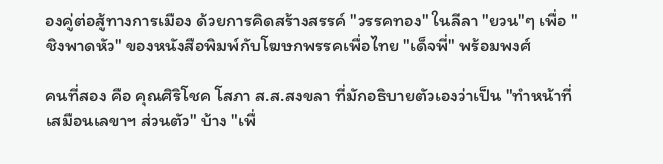องคู่ต่อสู้ทางการเมือง ด้วยการคิดสร้างสรรค์ "วรรคทอง" ในลีลา "ยวน"ๆ เพื่อ "ชิงพาดหัว" ของหนังสือพิมพ์กับโฆษกพรรคเพื่อไทย "เด็จพี่" พร้อมพงศ์

คนที่สอง คือ คุณศิริโชค โสภา ส.ส.สงขลา ที่มักอธิบายตัวเองว่าเป็น "ทำหน้าที่เสมือนเลขาฯ ส่วนตัว" บ้าง "เพื่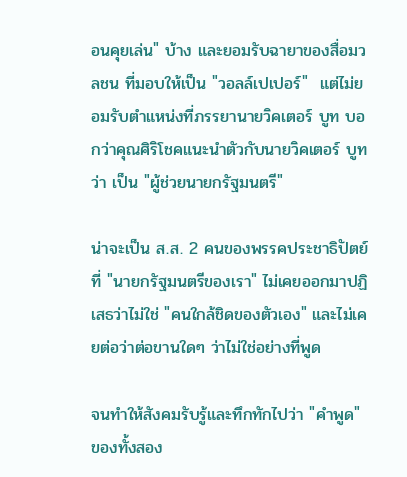อนคุยเล่น" บ้าง และยอมรับฉายาของสื่อมวลชน ที่มอบให้เป็น "วอลล์เปเปอร์"  แต่ไม่ยอมรับตำแหน่งที่ภรรยานายวิคเตอร์ บูท บอกว่าคุณศิริโชคแนะนำตัวกับนายวิคเตอร์ บูท ว่า เป็น "ผู้ช่วยนายกรัฐมนตรี"

น่าจะเป็น ส.ส. 2 คนของพรรคประชาธิปัตย์ ที่ "นายกรัฐมนตรีของเรา" ไม่เคยออกมาปฏิเสธว่าไม่ใช่ "คนใกล้ชิดของตัวเอง" และไม่เคยต่อว่าต่อขานใดๆ ว่าไม่ใช่อย่างที่พูด

จนทำให้สังคมรับรู้และทึกทักไปว่า "คำพูด" ของทั้งสอง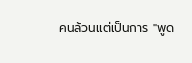คนล้วนแต่เป็นการ "พูด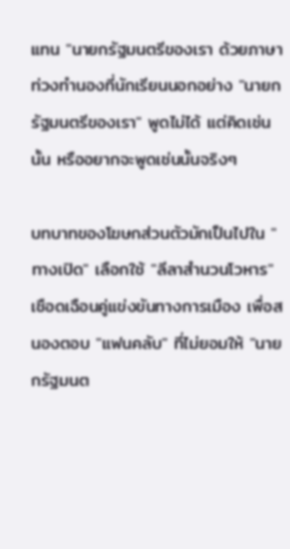แทน "นายกรัฐมนตรีของเรา ด้วยภาษาท่วงทำนองที่นักเรียนนอกอย่าง "นายกรัฐมนตรีของเรา" พูดไม่ได้ แต่คิดเช่นนั้น หรืออยากจะพูดเช่นนั้นจริงๆ

บทบาทของโฆษกส่วนตัวมักเป็นไปใน "ทางเปิด" เลือกใช้ "ลีลาสำนวนโวหาร" เชือดเฉือนคู่แข่งขันทางการเมือง เพื่อสนองตอบ "แฟนคลับ" ที่ไม่ยอมให้ "นายกรัฐมนต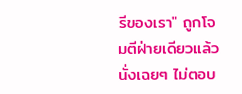รีของเรา" ถูกโจมตีฝ่ายเดียวแล้วนั่งเฉยๆ ไม่ตอบ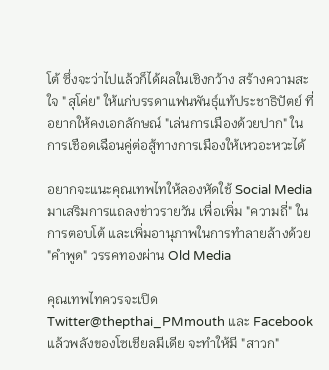โต้ ซึ่งจะว่าไปแล้วก็ได้ผลในเชิงกว้าง สร้างความสะใจ "สุโค่ย" ให้แก่บรรดาแฟนพันธุ์แท้ประชาธิปัตย์ ที่อยากให้คงเอกลักษณ์ "เล่นการเมืองด้วยปาก" ในการเชือดเฉือนคู่ต่อสู้ทางการเมืองให้เหวอะหวะได้

อยากจะแนะคุณเทพไทให้ลองหัดใช้ Social Media มาเสริมการแถลงข่าวรายวัน เพื่อเพิ่ม "ความถี่" ในการตอบโต้ และเพิ่มอานุภาพในการทำลายล้างด้วย "คำพูด" วรรคทองผ่าน Old Media

คุณเทพไทควรจะเปิด Twitter@thepthai_PMmouth และ Facebook แล้วพลังของโซเชียลมีเดีย จะทำให้มี "สาวก"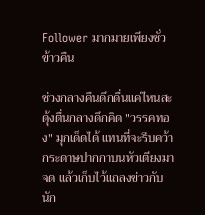Follower มากมายเพียงชั่วข้าวคืน

ช่วงกลางคืนดึกดื่นแค่ไหนสะดุ้งตื่นกลางดึกคิด "วรรคทอง" มุกเด็ดได้ แทนที่จะรีบคว้ากระดาษปากกาบนหัวเตียงมาจด แล้วเก็บไว้แถลงข่าวกับนัก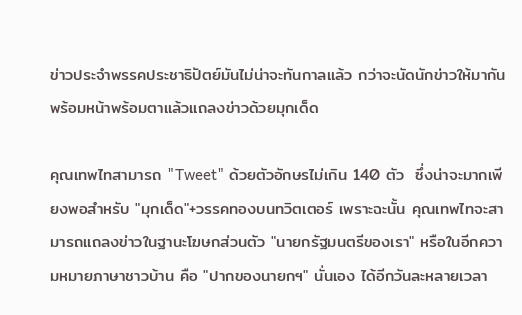ข่าวประจำพรรคประชาธิปัตย์มันไม่น่าจะทันกาลแล้ว กว่าจะนัดนักข่าวให้มากันพร้อมหน้าพร้อมตาแล้วแถลงข่าวด้วยมุกเด็ด

คุณเทพไทสามารถ "Tweet" ด้วยตัวอักษรไม่เกิน 140 ตัว  ซึ่งน่าจะมากเพียงพอสำหรับ "มุกเด็ด"+วรรคทองบนทวิตเตอร์ เพราะฉะนั้น คุณเทพไทจะสามารถแถลงข่าวในฐานะโฆษกส่วนตัว "นายกรัฐมนตรีของเรา" หรือในอีกความหมายภาษาชาวบ้าน คือ "ปากของนายกฯ" นั่นเอง ได้อีกวันละหลายเวลา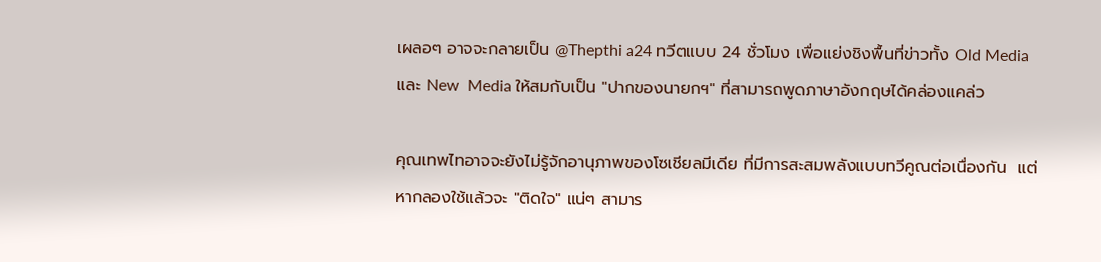เผลอๆ อาจจะกลายเป็น @Thepthi a24 ทวีตแบบ 24 ชั่วโมง เพื่อแย่งชิงพื้นที่ข่าวทั้ง Old Media และ New  Media ให้สมกับเป็น "ปากของนายกฯ" ที่สามารถพูดภาษาอังกฤษได้คล่องแคล่ว

คุณเทพไทอาจจะยังไม่รู้จักอานุภาพของโซเชียลมีเดีย ที่มีการสะสมพลังแบบทวีคูณต่อเนื่องกัน  แต่หากลองใช้แล้วจะ "ติดใจ" แน่ๆ สามาร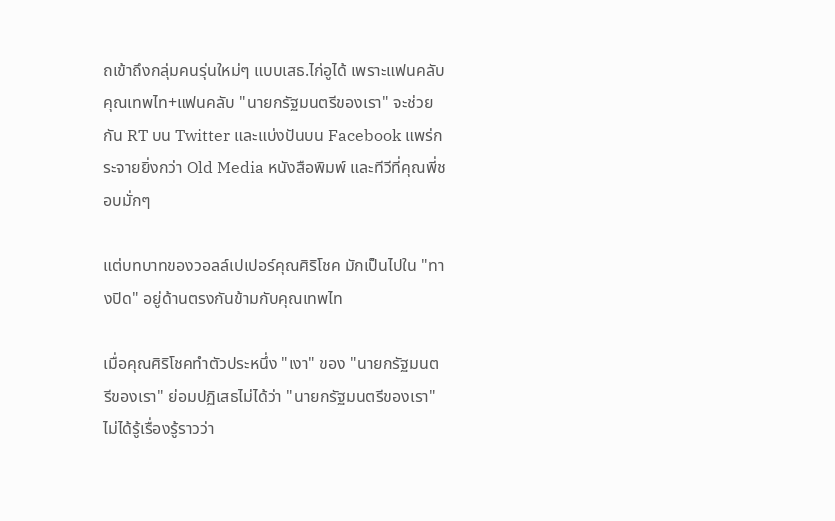ถเข้าถึงกลุ่มคนรุ่นใหม่ๆ แบบเสธ.ไก่อูได้ เพราะแฟนคลับคุณเทพไท+แฟนคลับ "นายกรัฐมนตรีของเรา" จะช่วยกัน RT บน Twitter และแบ่งปันบน Facebook แพร่กระจายยิ่งกว่า Old Media หนังสือพิมพ์ และทีวีที่คุณพี่ชอบมั่กๆ

แต่บทบาทของวอลล์เปเปอร์คุณศิริโชค มักเป็นไปใน "ทางปิด" อยู่ด้านตรงกันข้ามกับคุณเทพไท

เมื่อคุณศิริโชคทำตัวประหนึ่ง "เงา" ของ "นายกรัฐมนตรีของเรา" ย่อมปฏิเสธไม่ได้ว่า "นายกรัฐมนตรีของเรา" ไม่ได้รู้เรื่องรู้ราวว่า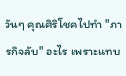วันๆ คุณศิริโชคไปทำ "ภารกิจลับ" อะไร เพราะแทบ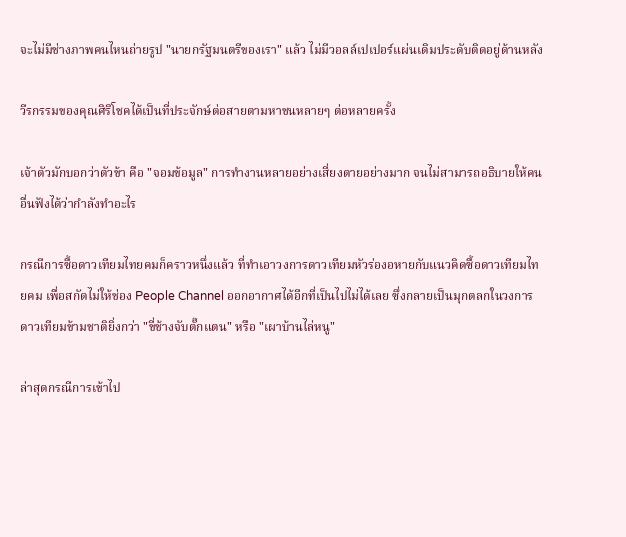จะไม่มีช่างภาพคนไหนถ่ายรูป "นายกรัฐมนตรีของเรา" แล้ว ไม่มีวอลล์เปเปอร์แผ่นเดิมประดับติดอยู่ด้านหลัง

วีรกรรมของคุณศิริโชคได้เป็นที่ประจักษ์ต่อสายตามหาชนหลายๆ ต่อหลายครั้ง

เจ้าตัวมักบอกว่าตัวข้า คือ "จอมข้อมูล" การทำงานหลายอย่างเสี่ยงตายอย่างมาก จนไม่สามารถอธิบายให้คนอื่นฟังได้ว่ากำลังทำอะไร

กรณีการซื้อดาวเทียมไทยคมก็คราวหนึ่งแล้ว ที่ทำเอาวงการดาวเทียมหัวร่องอหายกับแนวคิดซื้อดาวเทียมไทยคม เพื่อสกัดไม่ให้ช่อง People Channel ออกอากาศได้อีกที่เป็นไปไม่ได้เลย ซึ่งกลายเป็นมุกตลกในวงการดาวเทียมข้ามชาติยิ่งกว่า "ขี่ช้างจับตั๊กแตน" หรือ "เผาบ้านไล่หนู"

ล่าสุดกรณีการเข้าไป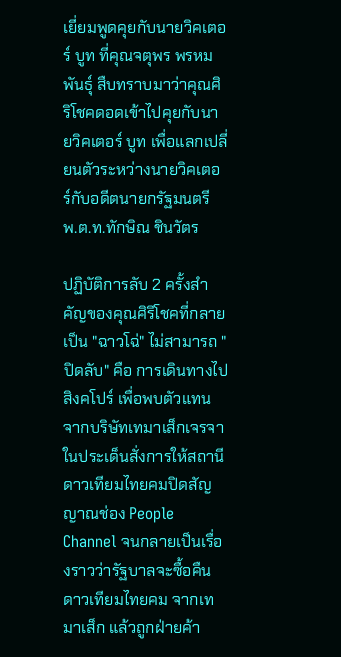เยี่ยมพูดคุยกับนายวิคเตอร์ บูท ที่คุณจตุพร พรหมพันธุ์ สืบทราบมาว่าคุณศิริโชคดอดเข้าไปคุยกับนายวิคเตอร์ บูท เพื่อแลกเปลี่ยนตัวระหว่างนายวิคเตอร์กับอดีตนายกรัฐมนตรี พ.ต.ท.ทักษิณ ชินวัตร

ปฏิบัติการลับ 2 ครั้งสำคัญของคุณศิริโชคที่กลายเป็น "ฉาวโฉ่" ไม่สามารถ "ปิดลับ" คือ การเดินทางไปสิงคโปร์ เพื่อพบตัวแทนจากบริษัทเทมาเส็กเจรจาในประเด็นสั่งการให้สถานีดาวเทียมไทยคมปิดสัญญาณช่อง People Channel จนกลายเป็นเรื่องราวว่ารัฐบาลจะซื้อคืนดาวเทียมไทยคม จากเทมาเส็ก แล้วถูกฝ่ายค้า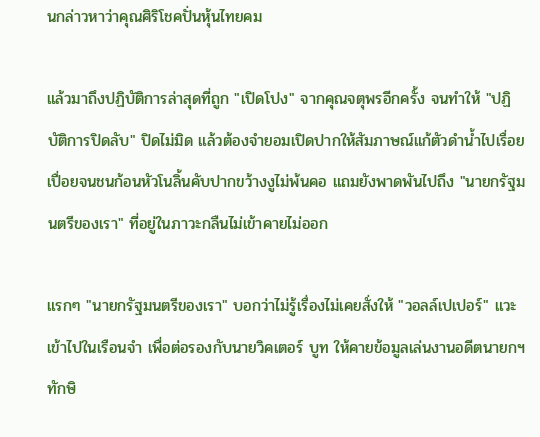นกล่าวหาว่าคุณศิริโชคปั่นหุ้นไทยคม

แล้วมาถึงปฏิบัติการล่าสุดที่ถูก "เปิดโปง" จากคุณจตุพรอีกครั้ง จนทำให้ "ปฏิบัติการปิดลับ" ปิดไม่มิด แล้วต้องจำยอมเปิดปากให้สัมภาษณ์แก้ตัวดำน้ำไปเรื่อยเปื่อยจนชนก้อนหัวโนลิ้นคับปากขว้างงูไม่พ้นคอ แถมยังพาดพันไปถึง "นายกรัฐมนตรีของเรา" ที่อยู่ในภาวะกลืนไม่เข้าคายไม่ออก

แรกๆ "นายกรัฐมนตรีของเรา" บอกว่าไม่รู้เรื่องไม่เคยสั่งให้ "วอลล์เปเปอร์" แวะเข้าไปในเรือนจำ เพื่อต่อรองกับนายวิคเตอร์ บูท ให้คายข้อมูลเล่นงานอดีตนายกฯ ทักษิ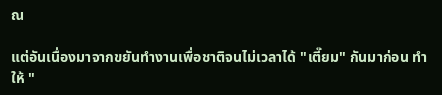ณ

แต่อันเนื่องมาจากขยันทำงานเพื่อชาติจนไม่เวลาได้ "เตี๊ยม" กันมาก่อน ทำให้ "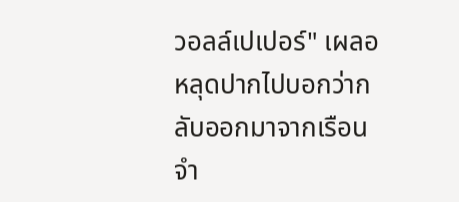วอลล์เปเปอร์" เผลอหลุดปากไปบอกว่ากลับออกมาจากเรือนจำ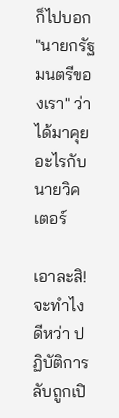ก็ไปบอก "นายกรัฐมนตรีของเรา" ว่าได้มาคุยอะไรกับนายวิคเตอร์

เอาละสิ!จะทำไงดีหว่า ปฏิบัติการลับถูกเปิ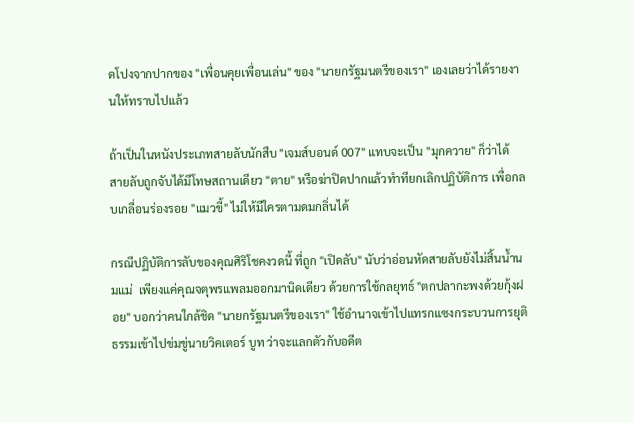ดโปงจากปากของ "เพื่อนคุยเพื่อนเล่น" ของ "นายกรัฐมนตรีของเรา" เองเลยว่าได้รายงานให้ทราบไปแล้ว

ถ้าเป็นในหนังประเภทสายลับนักสืบ "เจมส์บอนด์ 007" แทบจะเป็น "มุกควาย" ก็ว่าได้  สายลับถูกจับได้มีโทษสถานเดียว "ตาย" หรือฆ่าปิดปากแล้วทำทียกเลิกปฏิบัติการ เพื่อกลบเกลื่อนร่องรอย "แมวขี้" ไม่ให้มีใครตามดมกลิ่นได้

กรณีปฏิบัติการลับของคุณศิริโชคงวดนี้ ที่ถูก "เปิดลับ" นับว่าอ่อนหัดสายลับยังไม่สิ้นน้ำนมแม่  เพียงแค่คุณจตุพรแพลมออกมานิดเดียว ด้วยการใช้กลยุทธ์ "ตกปลากะพงด้วยกุ้งฝอย" บอกว่าคนใกล้ชิด "นายกรัฐมนตรีของเรา" ใช้อำนาจเข้าไปแทรกแซงกระบวนการยุติธรรมเข้าไปข่มขู่นายวิคเตอร์ บูท ว่าจะแลกตัวกับอดีต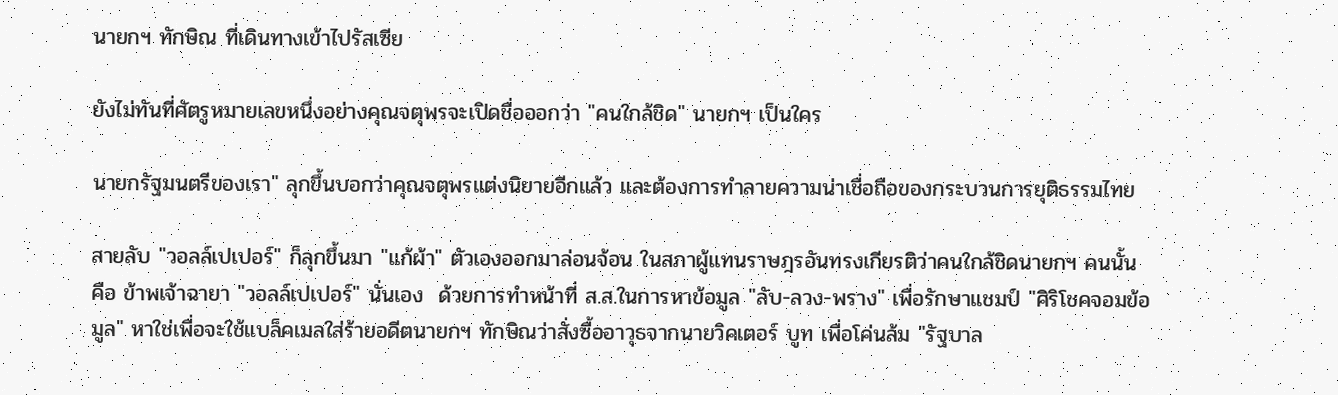นายกฯ ทักษิณ ที่เดินทางเข้าไปรัสเซีย

ยังไม่ทันที่ศัตรูหมายเลขหนึ่งอย่างคุณจตุพรจะเปิดชื่อออกว่า "คนใกล้ชิด" นายกฯ เป็นใคร

นายกรัฐมนตรีของเรา" ลุกขึ้นบอกว่าคุณจตุพรแต่งนิยายอีกแล้ว และต้องการทำลายความน่าเชื่อถือของกระบวนการยุติธรรมไทย

สายลับ "วอลล์เปเปอร์" ก็ลุกขึ้นมา "แก้ผ้า" ตัวเองออกมาล่อนจ้อน ในสภาผู้แทนราษฎรอันทรงเกียรติว่าคนใกล้ชิดนายกฯ คนนั้น คือ ข้าพเจ้าฉายา "วอลล์เปเปอร์" นั่นเอง  ด้วยการทำหน้าที่ ส.ส.ในการหาข้อมูล "ลับ-ลวง-พราง" เพื่อรักษาแชมป์ "ศิริโชคจอมข้อมูล" หาใช่เพื่อจะใช้แบล็คเมลใส่ร้ายอดีตนายกฯ ทักษิณว่าสั่งซื้ออาวุธจากนายวิคเตอร์ บูท เพื่อโค่นล้ม "รัฐบาล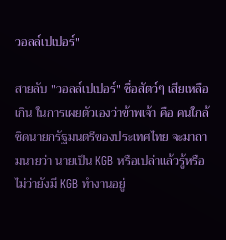วอลล์เปเปอร์"

สายลับ "วอลล์เปเปอร์" ซื่อสัตว์ๆ เสียเหลือเกิน ในการเผยตัวเองว่าข้าพเจ้า คือ คนใกล้ชิดนายกรัฐมนตรีของประเทศไทย จะมาถามนายว่า นายเป็น KGB หรือเปล่าแล้วรู้หรือไม่ว่ายังมี KGB ทำงานอยู่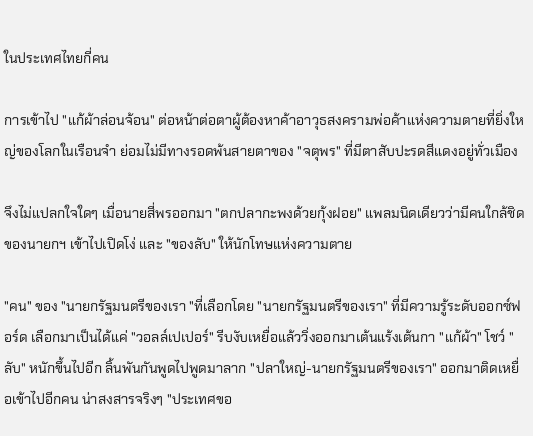ในประเทศไทยกี่คน

การเข้าไป "แก้ผ้าล่อนจ้อน" ต่อหน้าต่อตาผู้ต้องหาค้าอาวุธสงครามพ่อค้าแห่งความตายที่ยิ่งใหญ่ของโลกในเรือนจำ ย่อมไม่มีทางรอดพ้นสายตาของ "จตุพร" ที่มีตาสับปะรดสีแดงอยู่ทั่วเมือง

จึงไม่แปลกใจใดๆ เมื่อนายสี่พรออกมา "ตกปลากะพงด้วยกุ้งฝอย" แพลมนิดเดียวว่ามีคนใกล้ชิดของนายกฯ เข้าไปเปิดโง่ และ "ของลับ" ให้นักโทษแห่งความตาย

"คน" ของ "นายกรัฐมนตรีของเรา "ที่เลือกโดย "นายกรัฐมนตรีของเรา" ที่มีความรู้ระดับออกซ์ฟอร์ด เลือกมาเป็นได้แค่ "วอลล์เปเปอร์" รีบงับเหยื่อแล้ววิ่งออกมาเต้นแร้งเต้นกา "แก้ผ้า" โชว์ "ลับ" หนักขึ้นไปอีก ลิ้นพันกันพูดไปพูดมาลาก "ปลาใหญ่-นายกรัฐมนตรีของเรา" ออกมาติดเหยื่อเข้าไปอีกคน น่าสงสารจริงๆ "ประเทศขอ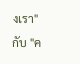งเรา" กับ "ค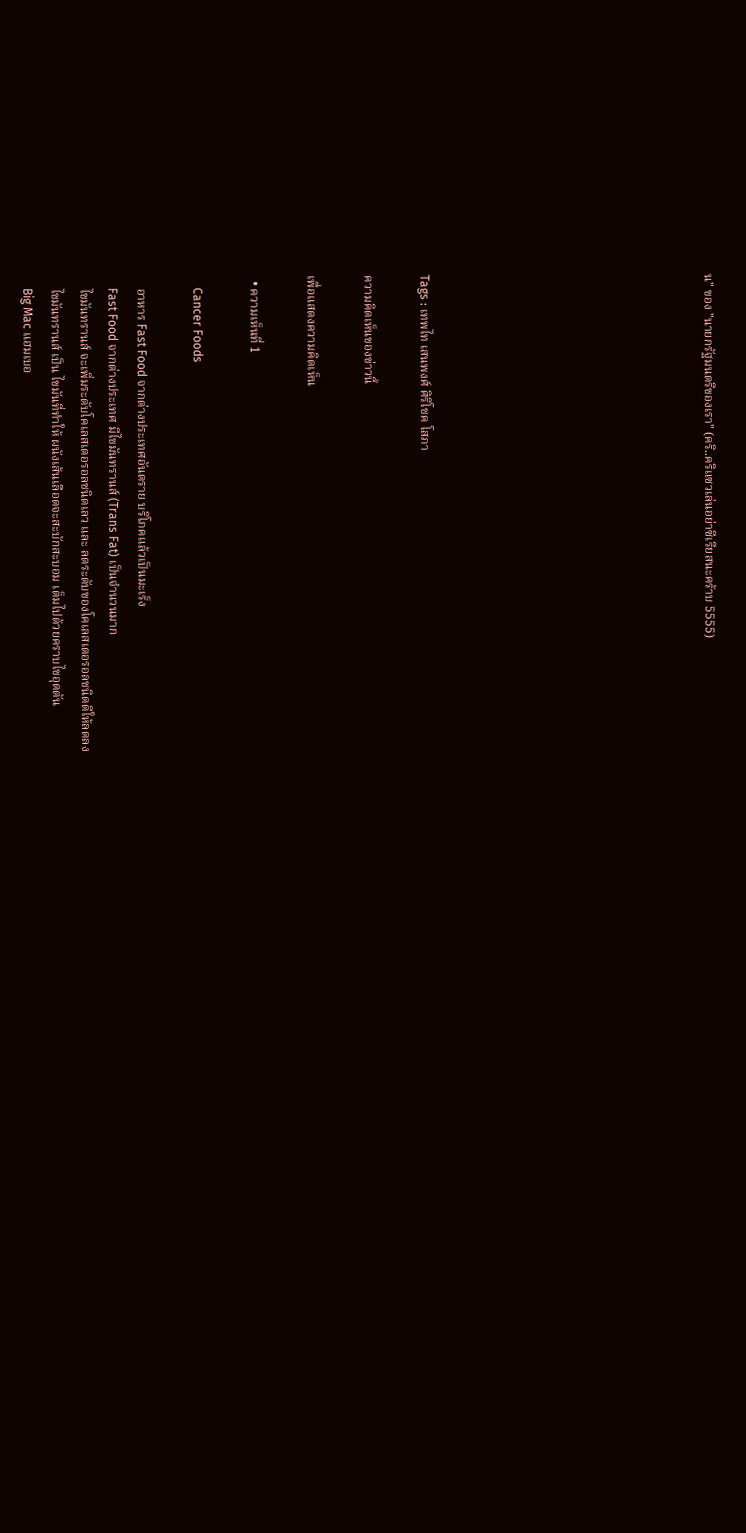น" ของ "นายกรัฐมนตรีของเรา" (คริ..คริแซวเล่นอย่าซีเรียสนะคร้าบ 5555)









Tags : เทพไท เสนพงศ์ ศิริโชค โสภา

ความคิดเห็นของข่าวนี้

เพื่อแสดงความคิดเห็น

  • ความเห็นที่ 1

    Cancer Foods

    อาหาร Fast Food จากต่างประเทศอันตราย บริโภคแล้วเป็นมะเร็ง
    Fast Food จากต่างประเทศ มีไขมันทรานส์ (Trans Fat) เป็นจำนวนมาก
    ไขมันทรานส์ จะเพิ่มระดับโคเลสเตอรอลชนิดเลว และ ลดระดับของโคเลสเตอรอลชนิดดีให้ลดลง
    ไขมันทรานส์ เป็น ไขมันที่ทำให้ ผนังเส้นเลือดจะสะบักสะบอม เต็มไปด้วยคราบไขอุดตัน
    Big Mac แฮมเบอ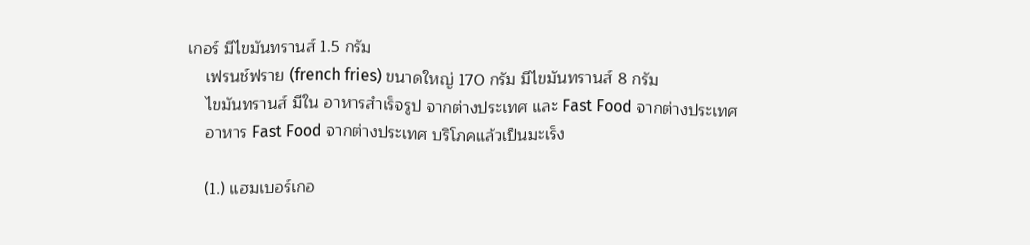เกอร์ มีไขมันทรานส์ 1.5 กรัม
    เฟรนช์ฟราย (french fries) ขนาดใหญ่ 170 กรัม มีไขมันทรานส์ 8 กรัม
    ไขมันทรานส์ มีใน อาหารสำเร็จรูป จากต่างประเทศ และ Fast Food จากต่างประเทศ
    อาหาร Fast Food จากต่างประเทศ บริโภคแล้วเป็นมะเร็ง

    (1.) แฮมเบอร์เกอ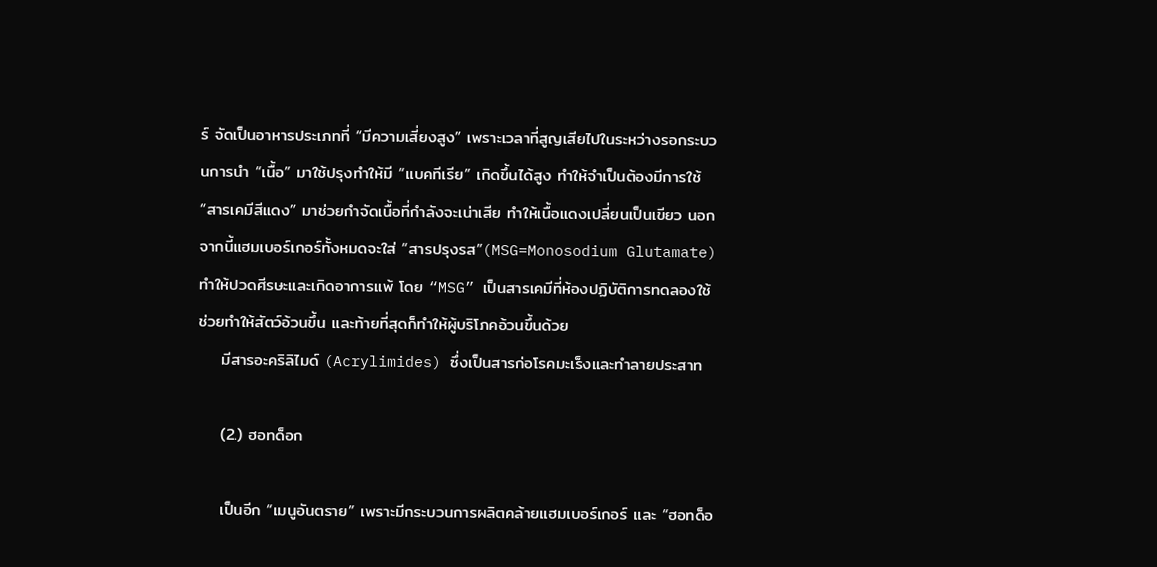ร์ จัดเป็นอาหารประเภทที่ “มีความเสี่ยงสูง” เพราะเวลาที่สูญเสียไปในระหว่างรอกระบวนการนำ “เนื้อ” มาใช้ปรุงทำให้มี “แบคทีเรีย” เกิดขึ้นได้สูง ทำให้จำเป็นต้องมีการใช้ “สารเคมีสีแดง” มาช่วยกำจัดเนื้อที่กำลังจะเน่าเสีย ทำให้เนื้อแดงเปลี่ยนเป็นเขียว นอกจากนี้แฮมเบอร์เกอร์ทั้งหมดจะใส่ “สารปรุงรส”(MSG=Monosodium Glutamate) ทำให้ปวดศีรษะและเกิดอาการแพ้ โดย “MSG” เป็นสารเคมีที่ห้องปฏิบัติการทดลองใช้ช่วยทำให้สัตว์อ้วนขึ้น และท้ายที่สุดก็ทำให้ผู้บริโภคอ้วนขึ้นด้วย
    มีสารอะคริลิไมด์ (Acrylimides) ซึ่งเป็นสารก่อโรคมะเร็งและทำลายประสาท

    (2.) ฮอทด็อก

    เป็นอีก “เมนูอันตราย” เพราะมีกระบวนการผลิตคล้ายแฮมเบอร์เกอร์ และ “ฮอทด็อ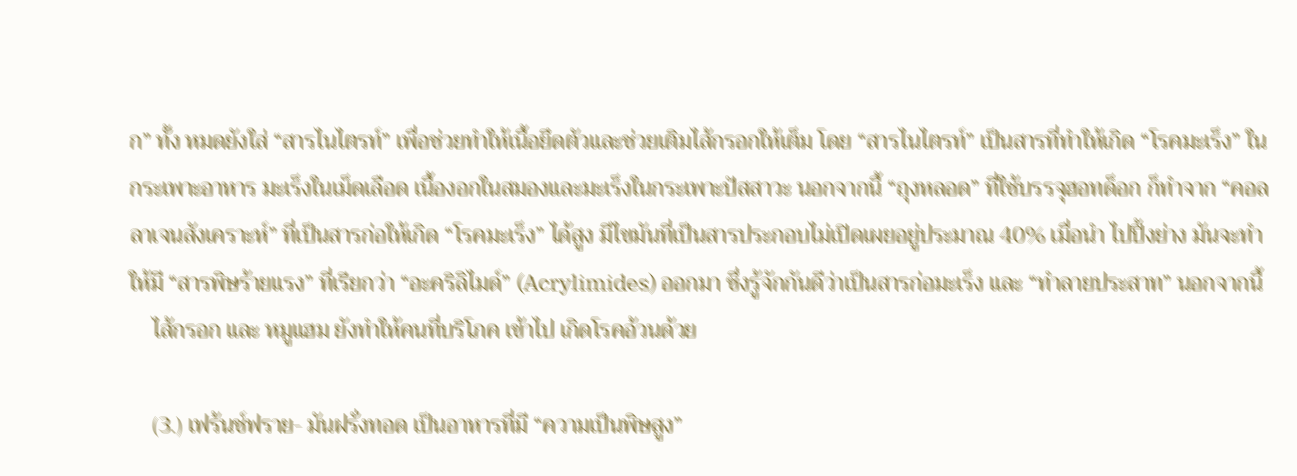ก” ทั้ง หมดยังใส่ “สารไนไตรท์” เพื่อช่วยทำให้เนื้อยึดตัวและช่วยเติมไส้กรอกให้เต็ม โดย “สารไนไตรท์” เป็นสารที่ทำให้เกิด “โรคมะเร็ง” ในกระเพาะอาหาร มะเร็งในเม็ดเลือด เนื้องอกในสมองและมะเร็งในกระเพาะปัสสาวะ นอกจากนี้ “ถุงหลอด” ที่ใช้บรรจุฮอทด็อก ก็ทำจาก “คอลลาเจนสังเคราะห์” ที่เป็นสารก่อให้เกิด “โรคมะเร็ง” ได้สูง มีไขมันที่เป็นสารประกอบไม่เปิดเผยอยู่ประมาณ 40% เมื่อนำ ไปปิ้งย่าง มันจะทำให้มี “สารพิษร้ายแรง” ที่เรียกว่า “อะคริลิไมด์” (Acrylimides) ออกมา ซึ่งรู้จักกันดีว่าเป็นสารก่อมะเร็ง และ “ทำลายประสาท” นอกจากนี้
    ไส้กรอก และ หมูแฮม ยังทำให้คนที่บริโภค เข้าไป เกิดโรคอ้วนด้วย

    (3.) เฟร้นช์ฟราย- มันฝรั่งทอด เป็นอาหารที่มี “ความเป็นพิษสูง”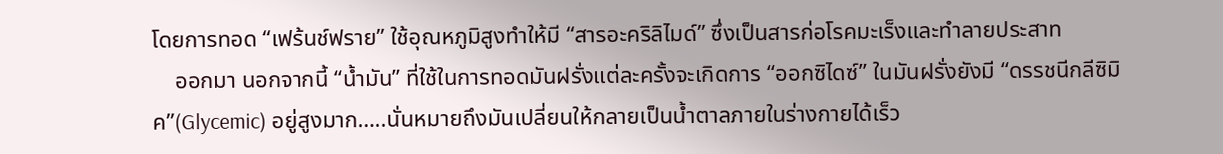โดยการทอด “เฟร้นช์ฟราย” ใช้อุณหภูมิสูงทำให้มี “สารอะคริลิไมด์” ซึ่งเป็นสารก่อโรคมะเร็งและทำลายประสาท
    ออกมา นอกจากนี้ “น้ำมัน” ที่ใช้ในการทอดมันฝรั่งแต่ละครั้งจะเกิดการ “ออกซิไดซ์” ในมันฝรั่งยังมี “ดรรชนีกลีซิมิค”(Glycemic) อยู่สูงมาก…..นั่นหมายถึงมันเปลี่ยนให้กลายเป็นน้ำตาลภายในร่างกายได้เร็ว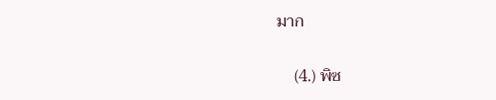มาก

    (4.) พิซ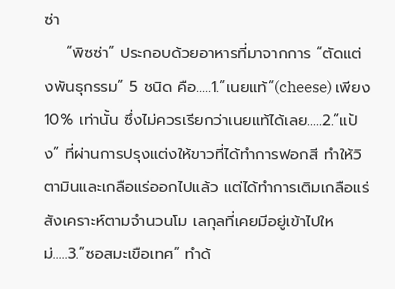ซ่า
    “พิซซ่า” ประกอบด้วยอาหารที่มาจากการ “ตัดแต่งพันธุกรรม” 5 ชนิด คือ…..1.”เนยแท้”(cheese) เพียง 10% เท่านั้น ซึ่งไม่ควรเรียกว่าเนยแท้ได้เลย…..2.”แป้ง” ที่ผ่านการปรุงแต่งให้ขาวที่ได้ทำการฟอกสี ทำให้วิตามินและเกลือแร่ออกไปแล้ว แต่ได้ทำการเติมเกลือแร่สังเคราะห์ตามจำนวนโม เลกุลที่เคยมีอยู่เข้าไปใหม่…..3.”ซอสมะเขือเทศ” ทำด้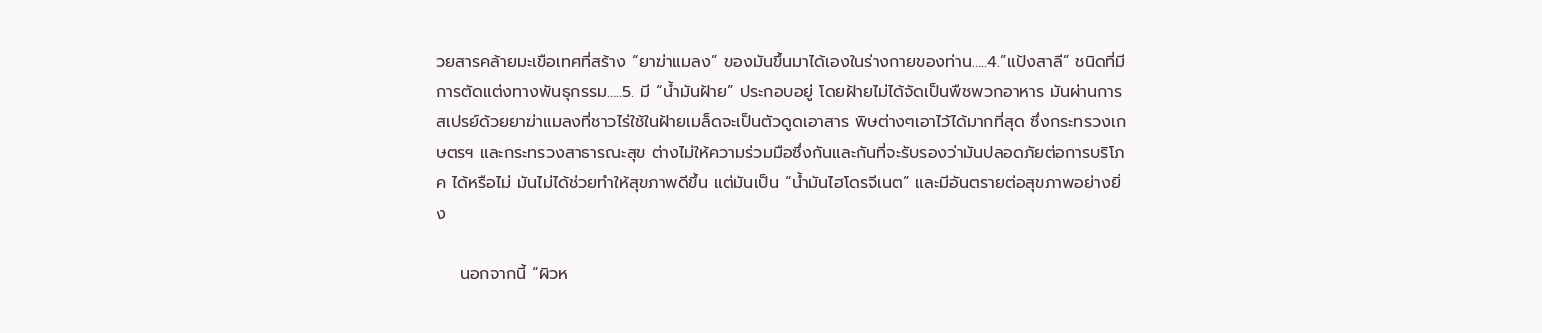วยสารคล้ายมะเขือเทศที่สร้าง “ยาฆ่าแมลง” ของมันขึ้นมาได้เองในร่างกายของท่าน…..4.”แป้งสาลี” ชนิดที่มีการตัดแต่งทางพันธุกรรม…..5. มี “น้ำมันฝ้าย” ประกอบอยู่ โดยฝ้ายไม่ได้จัดเป็นพืชพวกอาหาร มันผ่านการสเปรย์ด้วยยาฆ่าแมลงที่ชาวไร่ใช้ในฝ้ายเมล็ดจะเป็นตัวดูดเอาสาร พิษต่างๆเอาไว้ได้มากที่สุด ซึ่งกระทรวงเกษตรฯ และกระทรวงสาธารณะสุข ต่างไม่ให้ความร่วมมือซึ่งกันและกันที่จะรับรองว่ามันปลอดภัยต่อการบริโภค ได้หรือไม่ มันไม่ได้ช่วยทำให้สุขภาพดีขึ้น แต่มันเป็น “น้ำมันไฮโดรจีเนต” และมีอันตรายต่อสุขภาพอย่างยิ่ง

    นอกจากนี้ “ผิวห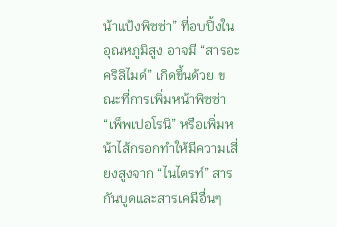น้าแป้งพิซซ่า” ที่อบปิ้งในอุณหภูมิสูง อาจมี “สารอะคริลิไมด์” เกิดขึ้นด้วย ขณะที่การเพิ่มหน้าพิซซ่า “เพ็พเปอโรนิ” หรือเพิ่มหน้าไส้กรอกทำให้มีความเสี่ยงสูงจาก “ไนไตรท์” สารกันบูดและสารเคมีอื่นๆ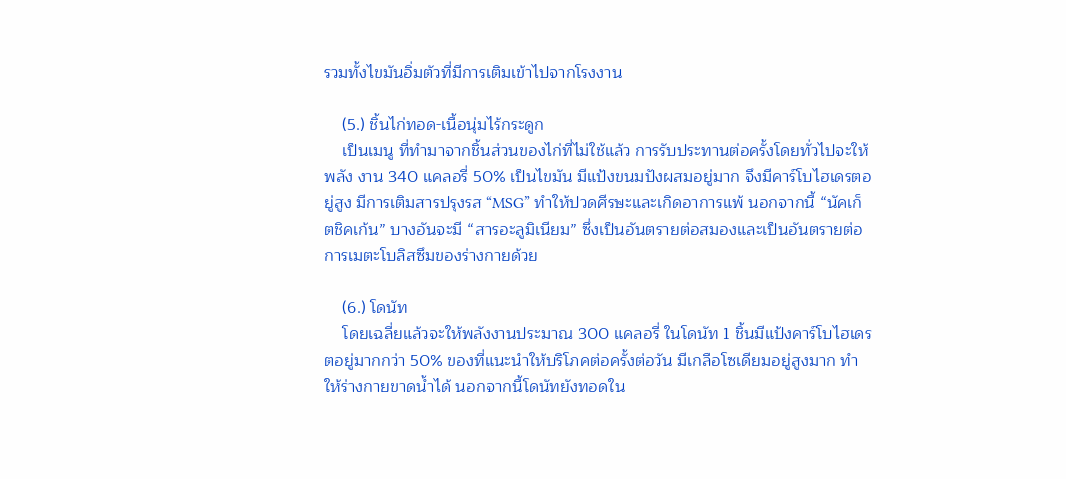รวมทั้งไขมันอิ่มตัวที่มีการเติมเข้าไปจากโรงงาน

    (5.) ชิ้นไก่ทอด-เนื้อนุ่มไร้กระดูก
    เป็นเมนู ที่ทำมาจากชิ้นส่วนของไก่ที่ไม่ใช้แล้ว การรับประทานต่อครั้งโดยทั่วไปจะให้พลัง งาน 340 แคลอรี่ 50% เป็นไขมัน มีแป้งขนมปังผสมอยู่มาก จึงมีคาร์โบไฮเดรตอยู่สูง มีการเติมสารปรุงรส “MSG” ทำให้ปวดศีรษะและเกิดอาการแพ้ นอกจากนี้ “นัคเก็ตชิคเก้น” บางอันจะมี “สารอะลูมิเนียม” ซึ่งเป็นอันตรายต่อสมองและเป็นอันตรายต่อการเมตะโบลิสซึมของร่างกายด้วย

    (6.) โดนัท
    โดยเฉลี่ยแล้วจะให้พลังงานประมาณ 300 แคลอรี่ ในโดนัท 1 ชิ้นมีแป้งคาร์โบไฮเดรตอยู่มากกว่า 50% ของที่แนะนำให้บริโภคต่อครั้งต่อวัน มีเกลือโซเดียมอยู่สูงมาก ทำให้ร่างกายขาดน้ำได้ นอกจากนี้โดนัทยังทอดใน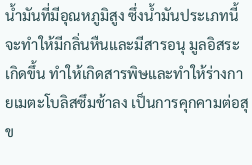น้ำมันที่มีอุณหภูมิสูง ซึ่งน้ำมันประเภทนี้จะทำให้มีกลิ่นหืนและมีสารอนุ มูลอิสระเกิดขึ้น ทำให้เกิดสารพิษและทำให้ร่างกายเมตะโบลิสซึมช้าลง เป็นการคุกคามต่อสุข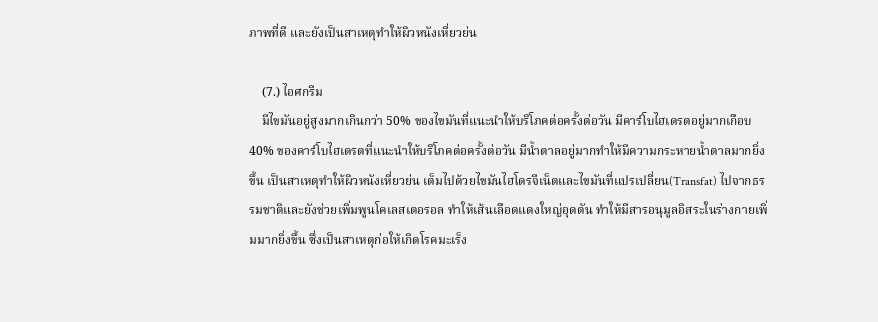ภาพที่ดี และยังเป็นสาเหตุทำให้ผิวหนังเหี่ยวย่น

    (7.) ไอศกรีม
    มีไขมันอยู่สูงมากเกินกว่า 50% ของไขมันที่แนะนำให้บริโภคต่อครั้งต่อวัน มีคาร์โบไฮเดรตอยู่มากเกือบ 40% ของคาร์โบไฮเดรตที่แนะนำให้บริโภคต่อครั้งต่อวัน มีน้ำตาลอยู่มากทำให้มีความกระหายน้ำตาลมากยิ่งขึ้น เป็นสาเหตุทำให้ผิวหนังเหี่ยวย่น เต็มไปด้วยไขมันไฮโดรจีเน็ตและไขมันที่แปรเปลี่ยน(Transfat) ไปจากธรรมชาติและยังช่วยเพิ่มพูนโคเลสเตอรอล ทำให้เส้นเลือดแดงใหญ่อุดตัน ทำให้มีสารอนุมูลอิสระในร่างกายเพิ่มมากยิ่งขึ้น ซึ่งเป็นสาเหตุก่อให้เกิดโรคมะเร็ง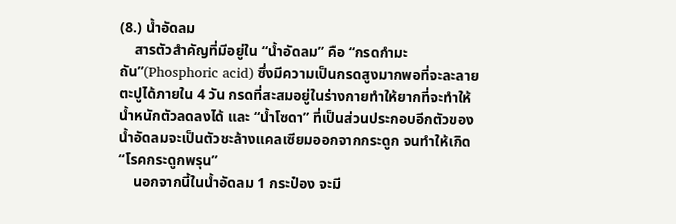(8.) น้ำอัดลม
    สารตัวสำคัญที่มีอยู่ใน “น้ำอัดลม” คือ “กรดกำมะถัน”(Phosphoric acid) ซึ่งมีความเป็นกรดสูงมากพอที่จะละลายตะปูได้ภายใน 4 วัน กรดที่สะสมอยู่ในร่างกายทำให้ยากที่จะทำให้น้ำหนักตัวลดลงได้ และ “น้ำโซดา” ที่เป็นส่วนประกอบอีกตัวของน้ำอัดลมจะเป็นตัวชะล้างแคลเซียมออกจากกระดูก จนทำให้เกิด “โรคกระดูกพรุน”
    นอกจากนี้ในน้ำอัดลม 1 กระป๋อง จะมี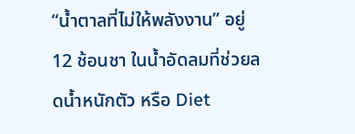“น้ำตาลที่ไม่ให้พลังงาน” อยู่ 12 ช้อนชา ในน้ำอัดลมที่ช่วยลดน้ำหนักตัว หรือ Diet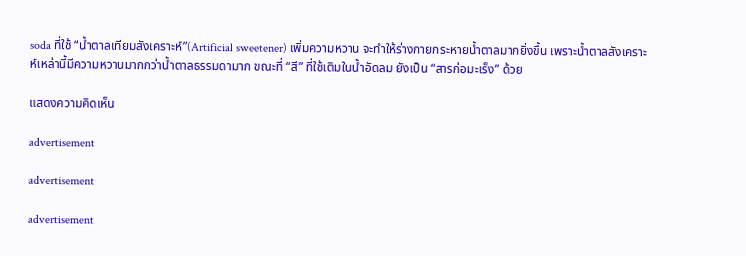soda ที่ใช้ “น้ำตาลเทียมสังเคราะห์”(Artificial sweetener) เพิ่มความหวาน จะทำให้ร่างกายกระหายน้ำตาลมากยิ่งขึ้น เพราะน้ำตาลสังเคราะห์เหล่านี้มีความหวานมากกว่าน้ำตาลธรรมดามาก ขณะที่ “สี” ที่ใช้เติมในน้ำอัดลม ยังเป็น “สารก่อมะเร็ง” ด้วย

แสดงความคิดเห็น

advertisement

advertisement

advertisement